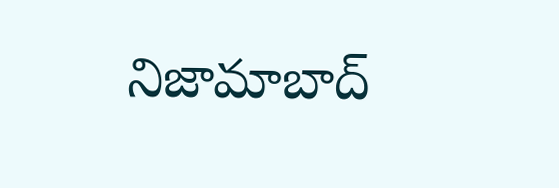నిజామాబాద్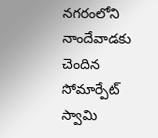నగరంలోని నాందేవాడకు చెందిన సోమార్పేట్ స్వామి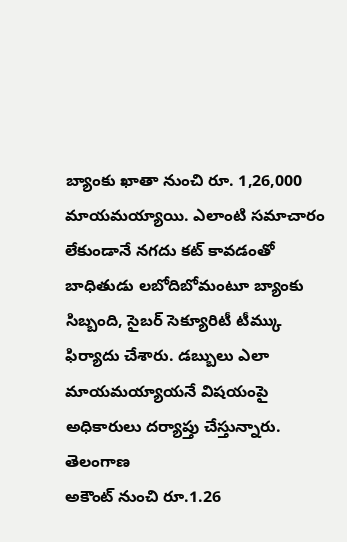బ్యాంకు ఖాతా నుంచి రూ. 1,26,000 మాయమయ్యాయి. ఎలాంటి సమాచారం లేకుండానే నగదు కట్ కావడంతో బాధితుడు లబోదిబోమంటూ బ్యాంకు సిబ్బంది, సైబర్ సెక్యూరిటీ టీమ్కు ఫిర్యాదు చేశారు. డబ్బులు ఎలా మాయమయ్యాయనే విషయంపై అధికారులు దర్యాప్తు చేస్తున్నారు.
తెలంగాణ
అకౌంట్ నుంచి రూ.1.26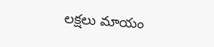లక్షలు మాయం